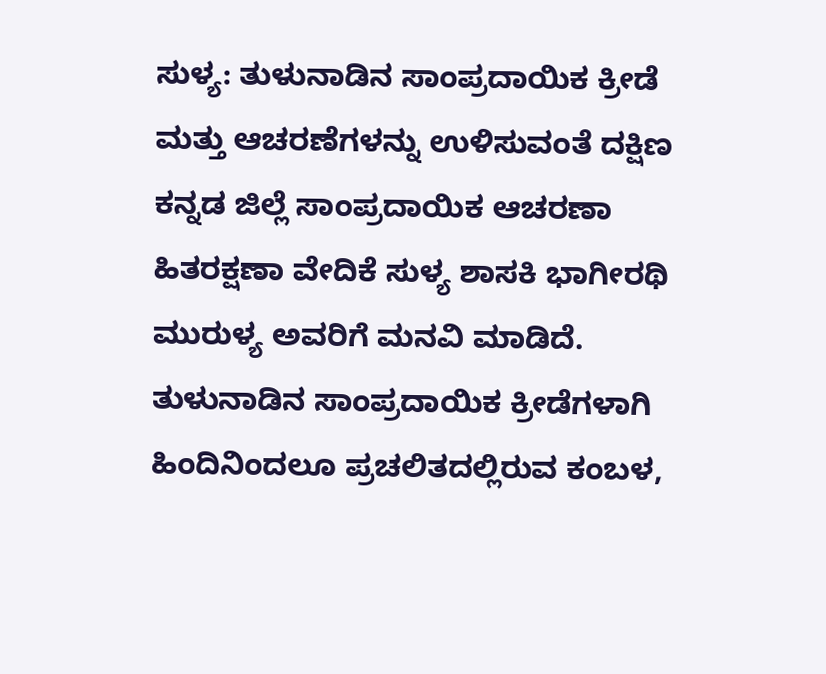ಸುಳ್ಯ: ತುಳುನಾಡಿನ ಸಾಂಪ್ರದಾಯಿಕ ಕ್ರೀಡೆ ಮತ್ತು ಆಚರಣೆಗಳನ್ನು ಉಳಿಸುವಂತೆ ದಕ್ಷಿಣ ಕನ್ನಡ ಜಿಲ್ಲೆ ಸಾಂಪ್ರದಾಯಿಕ ಆಚರಣಾ ಹಿತರಕ್ಷಣಾ ವೇದಿಕೆ ಸುಳ್ಯ ಶಾಸಕಿ ಭಾಗೀರಥಿ ಮುರುಳ್ಯ ಅವರಿಗೆ ಮನವಿ ಮಾಡಿದೆ.
ತುಳುನಾಡಿನ ಸಾಂಪ್ರದಾಯಿಕ ಕ್ರೀಡೆಗಳಾಗಿ ಹಿಂದಿನಿಂದಲೂ ಪ್ರಚಲಿತದಲ್ಲಿರುವ ಕಂಬಳ,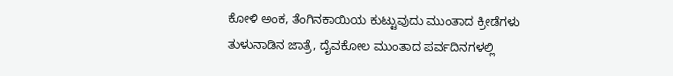ಕೋಳಿ ಅಂಕ, ತೆಂಗಿನಕಾಯಿಯ ಕುಟ್ಟುವುದು ಮುಂತಾದ ಕ್ರೀಡೆಗಳು ತುಳುನಾಡಿನ ಜಾತ್ರೆ, ದೈವಕೋಲ ಮುಂತಾದ ಪರ್ವದಿನಗಳಲ್ಲಿ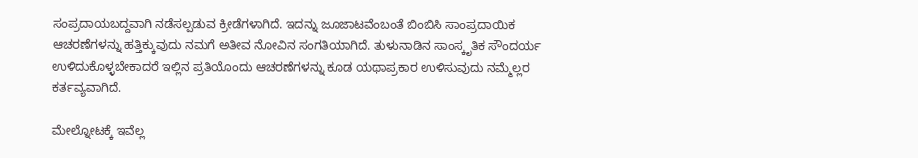ಸಂಪ್ರದಾಯಬದ್ದವಾಗಿ ನಡೆಸಲ್ಪಡುವ ಕ್ರೀಡೆಗಳಾಗಿದೆ. ಇದನ್ನು ಜೂಜಾಟವೆಂಬಂತೆ ಬಿಂಬಿಸಿ ಸಾಂಪ್ರದಾಯಿಕ ಆಚರಣೆಗಳನ್ನು ಹತ್ತಿಕ್ಕುವುದು ನಮಗೆ ಅತೀವ ನೋವಿನ ಸಂಗತಿಯಾಗಿದೆ. ತುಳುನಾಡಿನ ಸಾಂಸ್ಕೃತಿಕ ಸೌಂದರ್ಯ ಉಳಿದುಕೊಳ್ಳಬೇಕಾದರೆ ಇಲ್ಲಿನ ಪ್ರತಿಯೊಂದು ಆಚರಣೆಗಳನ್ನು ಕೂಡ ಯಥಾಪ್ರಕಾರ ಉಳಿಸುವುದು ನಮ್ಮೆಲ್ಲರ ಕರ್ತವ್ಯವಾಗಿದೆ.

ಮೇಲ್ನೋಟಕ್ಕೆ ಇವೆಲ್ಲ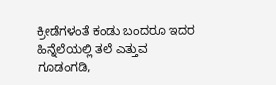ಕ್ರೀಡೆಗಳಂತೆ ಕಂಡು ಬಂದರೂ ಇದರ ಹಿನ್ನೆಲೆಯಲ್ಲಿ ತಲೆ ಎತ್ತುವ ಗೂಡಂಗಡಿ,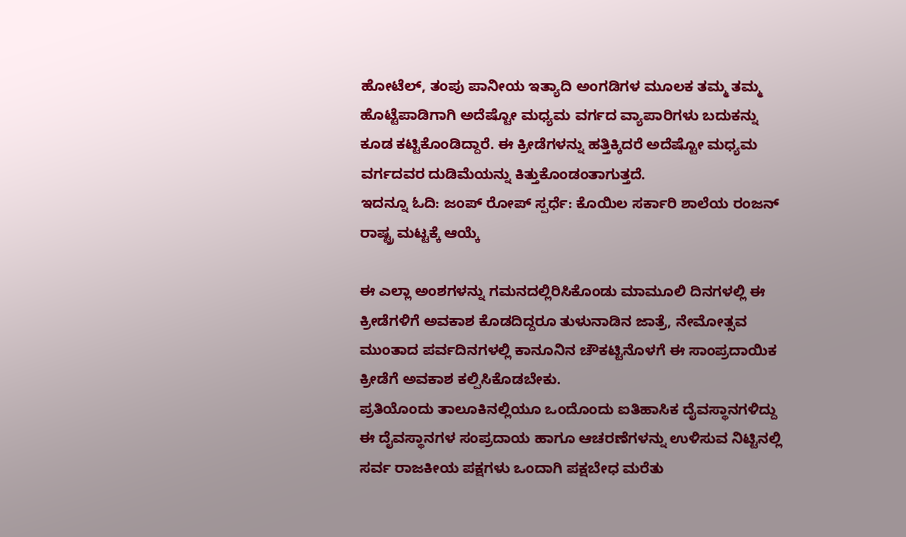ಹೋಟೆಲ್, ತಂಪು ಪಾನೀಯ ಇತ್ಯಾದಿ ಅಂಗಡಿಗಳ ಮೂಲಕ ತಮ್ಮ ತಮ್ಮ ಹೊಟ್ಟೆಪಾಡಿಗಾಗಿ ಅದೆಷ್ಟೋ ಮಧ್ಯಮ ವರ್ಗದ ವ್ಯಾಪಾರಿಗಳು ಬದುಕನ್ನು ಕೂಡ ಕಟ್ಟಿಕೊಂಡಿದ್ದಾರೆ. ಈ ಕ್ರೀಡೆಗಳನ್ನು ಹತ್ತಿಕ್ಕಿದರೆ ಅದೆಷ್ಟೋ ಮಧ್ಯಮ ವರ್ಗದವರ ದುಡಿಮೆಯನ್ನು ಕಿತ್ತುಕೊಂಡಂತಾಗುತ್ತದೆ.
ಇದನ್ನೂ ಓದಿ: ಜಂಪ್ ರೋಪ್ ಸ್ಪರ್ಧೆ: ಕೊಯಿಲ ಸರ್ಕಾರಿ ಶಾಲೆಯ ರಂಜನ್ ರಾಷ್ಟ್ರ ಮಟ್ಟಕ್ಕೆ ಆಯ್ಕೆ

ಈ ಎಲ್ಲಾ ಅಂಶಗಳನ್ನು ಗಮನದಲ್ಲಿರಿಸಿಕೊಂಡು ಮಾಮೂಲಿ ದಿನಗಳಲ್ಲಿ ಈ ಕ್ರೀಡೆಗಳಿಗೆ ಅವಕಾಶ ಕೊಡದಿದ್ದರೂ ತುಳುನಾಡಿನ ಜಾತ್ರೆ, ನೇಮೋತ್ಸವ ಮುಂತಾದ ಪರ್ವದಿನಗಳಲ್ಲಿ ಕಾನೂನಿನ ಚೌಕಟ್ಟಿನೊಳಗೆ ಈ ಸಾಂಪ್ರದಾಯಿಕ ಕ್ರೀಡೆಗೆ ಅವಕಾಶ ಕಲ್ಪಿಸಿಕೊಡಬೇಕು.
ಪ್ರತಿಯೊಂದು ತಾಲೂಕಿನಲ್ಲಿಯೂ ಒಂದೊಂದು ಐತಿಹಾಸಿಕ ದೈವಸ್ಥಾನಗಳಿದ್ದು ಈ ದೈವಸ್ಥಾನಗಳ ಸಂಪ್ರದಾಯ ಹಾಗೂ ಆಚರಣೆಗಳನ್ನು ಉಳಿಸುವ ನಿಟ್ಟಿನಲ್ಲಿ ಸರ್ವ ರಾಜಕೀಯ ಪಕ್ಷಗಳು ಒಂದಾಗಿ ಪಕ್ಷಬೇಧ ಮರೆತು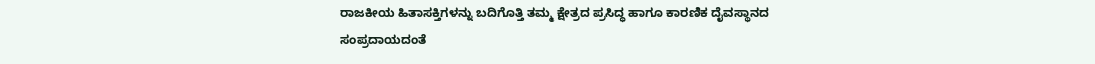ರಾಜಕೀಯ ಹಿತಾಸಕ್ತಿಗಳನ್ನು ಬದಿಗೊತ್ತಿ ತಮ್ಮ ಕ್ಷೇತ್ರದ ಪ್ರಸಿದ್ಧ ಹಾಗೂ ಕಾರಣಿಕ ದೈವಸ್ಥಾನದ ಸಂಪ್ರದಾಯದಂತೆ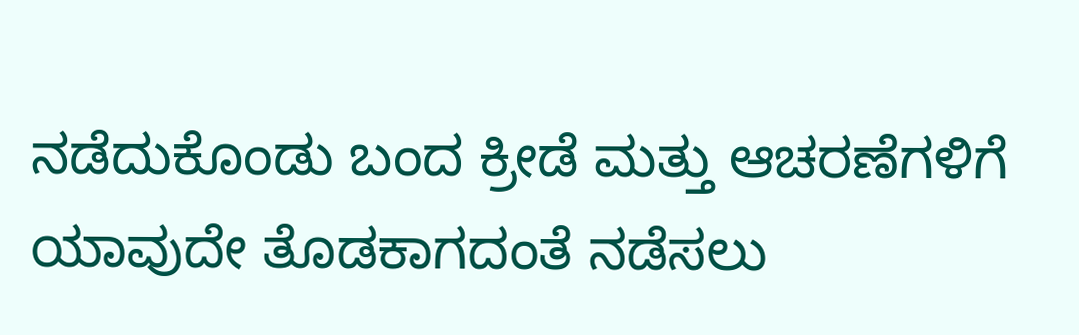ನಡೆದುಕೊಂಡು ಬಂದ ಕ್ರೀಡೆ ಮತ್ತು ಆಚರಣೆಗಳಿಗೆ ಯಾವುದೇ ತೊಡಕಾಗದಂತೆ ನಡೆಸಲು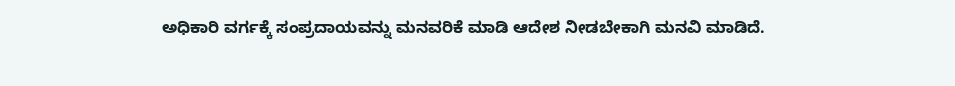ಅಧಿಕಾರಿ ವರ್ಗಕ್ಕೆ ಸಂಪ್ರದಾಯವನ್ನು ಮನವರಿಕೆ ಮಾಡಿ ಆದೇಶ ನೀಡಬೇಕಾಗಿ ಮನವಿ ಮಾಡಿದೆ.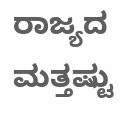ರಾಜ್ಯದ ಮತ್ತಷ್ಟು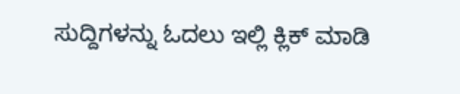ಸುದ್ದಿಗಳನ್ನು ಓದಲು ಇಲ್ಲಿ ಕ್ಲಿಕ್ ಮಾಡಿ